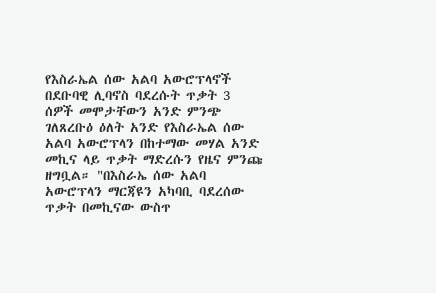የእስራኤል ሰው አልባ አውሮፕላኖች በደቡባዊ ሊባኖስ ባደረሱት ጥቃት 3 ሰዎች መሞታቸውን አንድ ምንጭ ገለጸረቡዕ ዕለት አንድ የእስራኤል ሰው አልባ አውሮፕላን በከተማው መሃል አንድ መኪና ላይ ጥቃት ማድረሱን የዜና ምንጩ ዘግቧል። "በእስራኤ ሰው አልባ አውሮፕላን ማርጃዩን አካባቢ ባደረሰው ጥቃት በመኪናው ውስጥ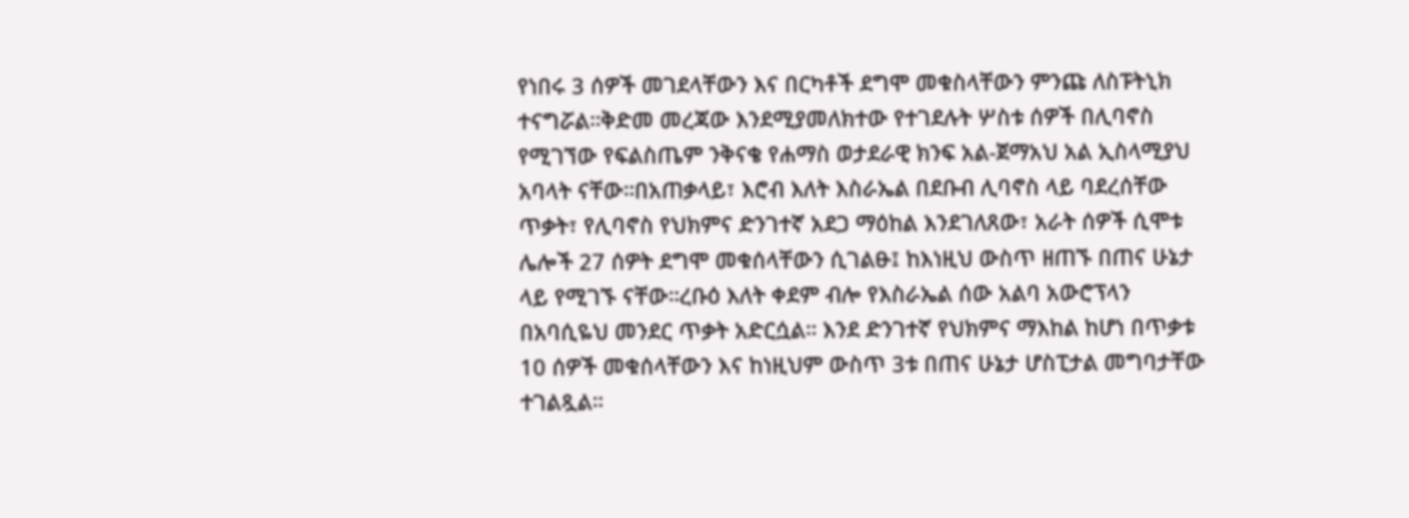የነበሩ 3 ሰዎች መገደላቸውን እና በርካቶች ደግሞ መቁስላቸውን ምንጩ ለስፑትኒክ ተናግሯል።ቅድመ መረጃው እንደሚያመለክተው የተገደሉት ሦስቱ ሰዎች በሊባኖስ የሚገኘው የፍልስጤም ንቅናቄ የሐማስ ወታደራዊ ክንፍ አል-ጀማአህ አል ኢስላሚያህ አባላት ናቸው።በአጠቃላይ፣ እሮብ እለት እስራኤል በደቡብ ሊባኖስ ላይ ባደረሰቸው ጥቃት፣ የሊባኖስ የህክምና ድንገተኛ አደጋ ማዕከል እንደገለጸው፣ አራት ሰዎች ሲሞቱ ሌሎች 27 ሰዎት ደግሞ መቁሰላቸውን ሲገልፁ፤ ከእነዚህ ውስጥ ዘጠኙ በጠና ሁኔታ ላይ የሚገኙ ናቸው።ረቡዕ እለት ቀደም ብሎ የእስራኤል ሰው አልባ አውሮፕላን በአባሲዬህ መንደር ጥቃት አድርሷል። እንደ ድንገተኛ የህክምና ማእከል ከሆነ በጥቃቱ 10 ሰዎች መቁሰላቸውን እና ከነዚህም ውስጥ 3ቱ በጠና ሁኔታ ሆስፒታል መግባታቸው ተገልጿል።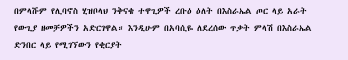በምላሹም የሊባኖስ ሂዝቦላህ ንቅናቄ ተዋጊዎች ረቡዕ ዕለት በእስራኤል ጦር ላይ አራት የውጊያ ዘመቻዎችን አድርገዋል። እንዲሁም በአባሲዬ ለደረሰው ጥቃት ምላሽ በእስራኤል ድንበር ላይ የሚገኘውን የቂርያት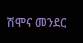ሽሞና መንደር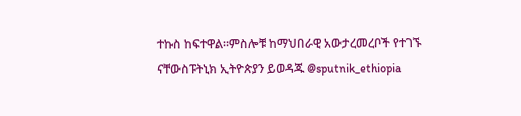ተኩስ ከፍተዋል።ምስሎቹ ከማህበራዊ አውታረመረቦች የተገኙ ናቸውስፑትኒክ ኢትዮጵያን ይወዳጁ @sputnik_ethiopia